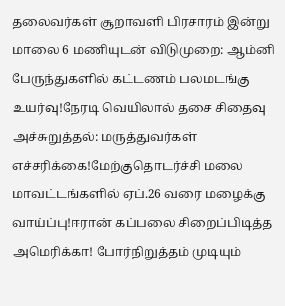தலைவர்கள் சூறாவளி பிரசாரம் இன்று மாலை 6 மணியுடன் விடுமுறை: ஆம்னி பேருந்துகளில் கட்டணம் பலமடங்கு உயர்வு!நேரடி வெயிலால் தசை சிதைவு அச்சுறுத்தல்: மருத்துவர்கள் எச்சரிக்கை!மேற்குதொடர்ச்சி மலை மாவட்டங்களில் ஏப்.26 வரை மழைக்கு வாய்ப்பு!ஈரான் கப்பலை சிறைப்பிடித்த அமெரிக்கா! போர்நிறுத்தம் முடியும்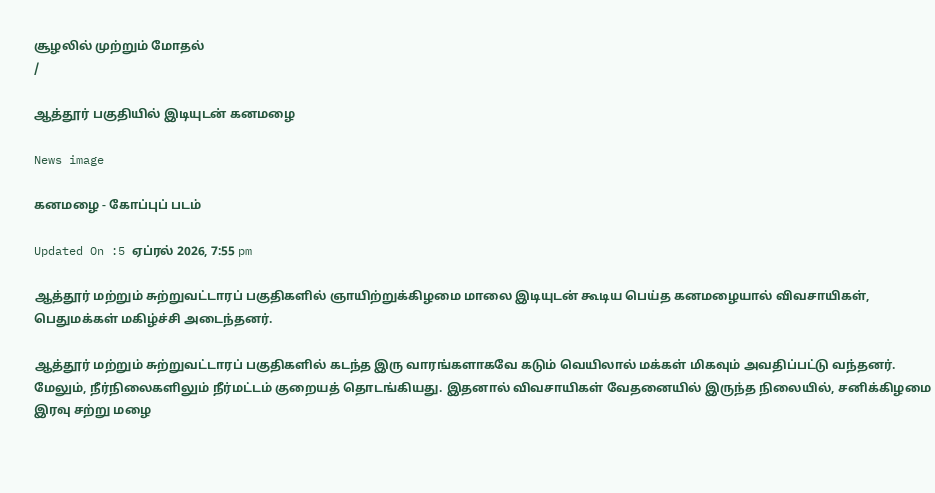சூழலில் முற்றும் மோதல்
/

ஆத்தூர் பகுதியில் இடியுடன் கனமழை

News image

கனமழை - கோப்புப் படம்

Updated On :5 ஏப்ரல் 2026, 7:55 pm

ஆத்தூர் மற்றும் சுற்றுவட்டாரப் பகுதிகளில் ஞாயிற்றுக்கிழமை மாலை இடியுடன் கூடிய பெய்த கனமழையால் விவசாயிகள், பெதுமக்கள் மகிழ்ச்சி அடைந்தனர்.

ஆத்தூர் மற்றும் சுற்றுவட்டாரப் பகுதிகளில் கடந்த இரு வாரங்களாகவே கடும் வெயிலால் மக்கள் மிகவும் அவதிப்பட்டு வந்தனர். மேலும், நீர்நிலைகளிலும் நீர்மட்டம் குறையத் தொடங்கியது. இதனால் விவசாயிகள் வேதனையில் இருந்த நிலையில், சனிக்கிழமை இரவு சற்று மழை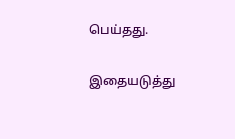பெய்தது.

இதையடுத்து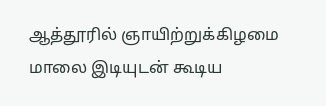ஆத்தூரில் ஞாயிற்றுக்கிழமை மாலை இடியுடன் கூடிய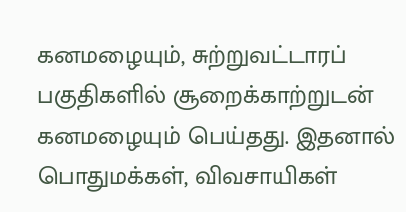கனமழையும், சுற்றுவட்டாரப் பகுதிகளில் சூறைக்காற்றுடன் கனமழையும் பெய்தது. இதனால் பொதுமக்கள், விவசாயிகள்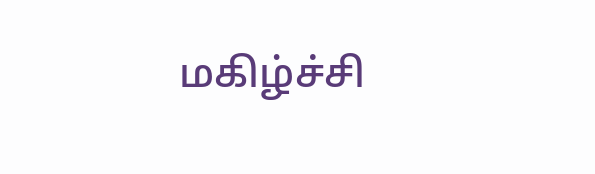மகிழ்ச்சி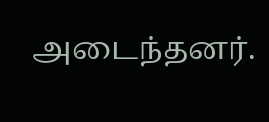அடைந்தனர்.